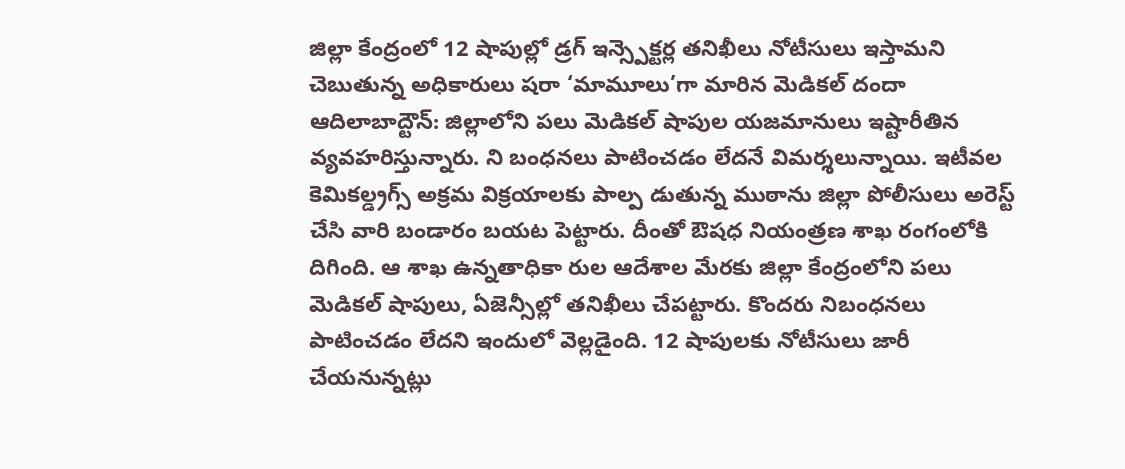జిల్లా కేంద్రంలో 12 షాపుల్లో డ్రగ్ ఇన్స్పెక్టర్ల తనిఖీలు నోటీసులు ఇస్తామని చెబుతున్న అధికారులు షరా ‘మామూలు’గా మారిన మెడికల్ దందా
ఆదిలాబాద్టౌన్: జిల్లాలోని పలు మెడికల్ షాపుల యజమానులు ఇష్టారీతిన వ్యవహరిస్తున్నారు. ని బంధనలు పాటించడం లేదనే విమర్శలున్నాయి. ఇటీవల కెమికల్డ్రగ్స్ అక్రమ విక్రయాలకు పాల్ప డుతున్న ముఠాను జిల్లా పోలీసులు అరెస్ట్ చేసి వారి బండారం బయట పెట్టారు. దీంతో ఔషధ నియంత్రణ శాఖ రంగంలోకి దిగింది. ఆ శాఖ ఉన్నతాధికా రుల ఆదేశాల మేరకు జిల్లా కేంద్రంలోని పలు మెడికల్ షాపులు, ఏజెన్సీల్లో తనిఖీలు చేపట్టారు. కొందరు నిబంధనలు పాటించడం లేదని ఇందులో వెల్లడైంది. 12 షాపులకు నోటీసులు జారీ చేయనున్నట్లు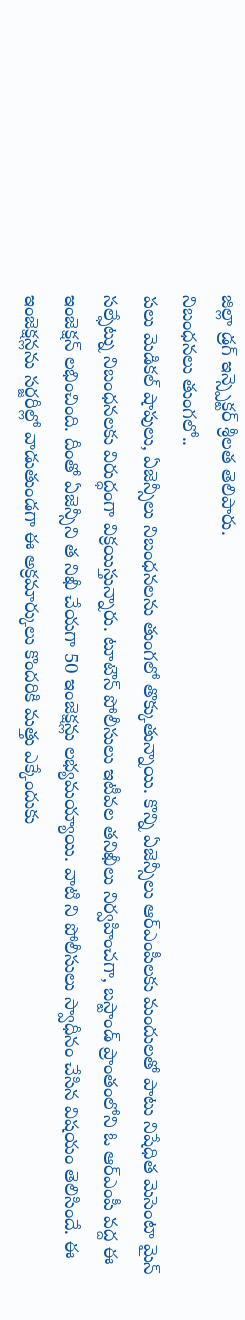జిల్లా డ్రగ్ ఇన్స్పెక్టర్ శ్రీలత తెలిపారు.
నిబంధనలు తుంగలో..
పలు మెడికల్ షాపులు, ఏజెన్సీలు నిబంధనలను తుంగలో తొక్కుతున్నాయి. కొన్ని ఏజెన్సీలు ఆర్ఎంపీలకు మందులతో పాటు నిషేధిత మెసెంటా మైన్ సల్ఫేట్ను నిబంధనలకు విరుద్ధంగా విక్రయిస్తున్నారు. టూటౌన్ పోలీసులు ఇటీవల తనిఖీలు నిర్వహించగా, బస్టాండ్ ప్రాంతంలోని ఓ ఆర్ఎంపీ వద్ద ఈ ఇంజెక్షన్ లభించింది. దీంతో ఏజెన్సీని త నిఖీ చేయగా 50 ఇంజెక్షన్లు లభ్యమయ్యాయి. వాటి ని పోలీసులు స్వాధీనం చేసిన విషయం తెలిసిందే. ఈ ఇంజెక్షన్లను సర్జరీల్లో వాడుతుండగా ఈ అక్రమార్కులు కొందరికి మత్తు ఎక్కేందుకు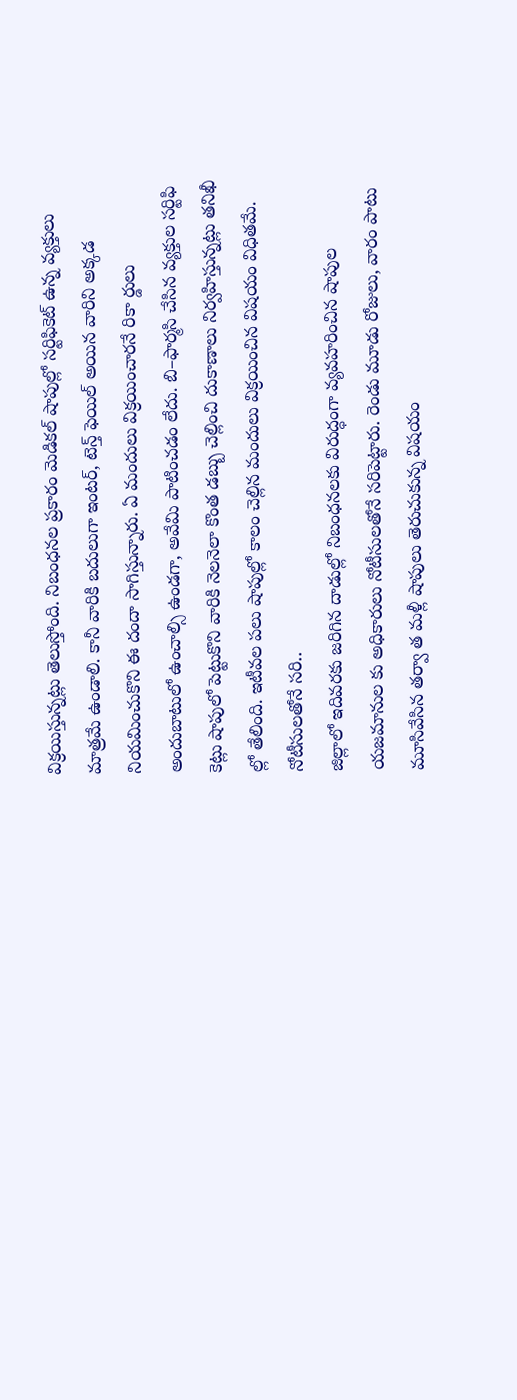విక్రయిస్తున్నట్లు తెలుస్తోంది. నిబంధనల ప్రకారం మెడికల్ షాపుల్లో సర్టిఫికెట్ ఉన్న వ్యక్తులు మాత్రమే ఉండాలి. కానీ వారికి బదులుగా ఇంటర్, టెన్త్ ఫెయిల్ అయిన వారిని అక్కడ నియమించుకొని ఈ దందా సాగిస్తున్నారు. ఏ మందులు విక్రయించారనే రికా ర్డులు అందుబాటులో ఉంచాల్సి ఉండగా, అవేమి పాటించడం లేదు. బి–ఫార్మసి చేసిన వ్యక్తుల సర్టిఫి కెట్లు షాపులో పెట్టుకొని వారికి నెలనెలా కొంత డబ్బు చెల్లించి దుకాణాలు నిర్వహిస్తున్నట్లు తనిఖీ ల్లో తేలింది. ఇటీవల పలు షాపుల్లో కాలం చెల్లిన మందులు విక్రయించిన విషయం విధితమే.
నోటీసులతోనే సరి..
జిల్లాలో ఇదివరకు జరిగిన దాడుల్లో నిబంధనలకు విరుద్ధంగా వ్యవహరించిన షాపుల యజమానుల కు అధికారులు నోటీసులతోనే సరిపెట్టారు. రెండు మూడు రోజులు, వారం పాటు మూసివేసిన తర్వా త మళ్లీ షాపులు తెరుచుకున్న విషయం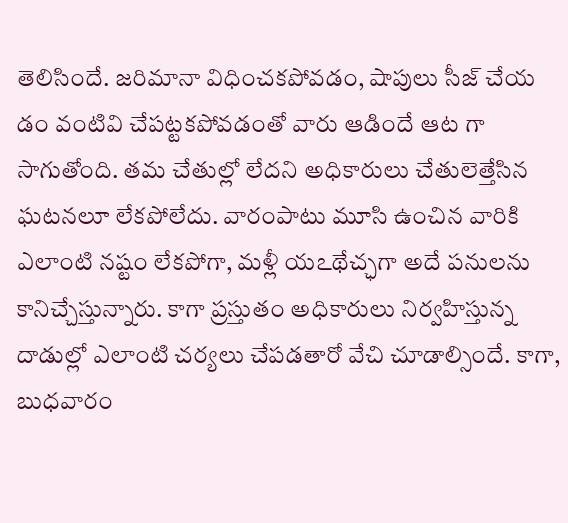తెలిసిందే. జరిమానా విధించకపోవడం, షాపులు సీజ్ చేయ డం వంటివి చేపట్టకపోవడంతో వారు ఆడిందే ఆట గా సాగుతోంది. తమ చేతుల్లో లేదని అధికారులు చేతులెత్తేసిన ఘటనలూ లేకపోలేదు. వారంపాటు మూసి ఉంచిన వారికి ఎలాంటి నష్టం లేకపోగా, మళ్లీ యఽథేచ్ఛగా అదే పనులను కానిచ్చేస్తున్నారు. కాగా ప్రస్తుతం అధికారులు నిర్వహిస్తున్న దాడుల్లో ఎలాంటి చర్యలు చేపడతారో వేచి చూడాల్సిందే. కాగా, బుధవారం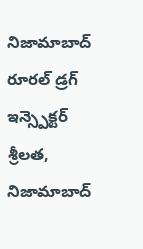నిజామాబాద్ రూరల్ డ్రగ్ ఇన్స్పెక్టర్ శ్రీలత, నిజామాబాద్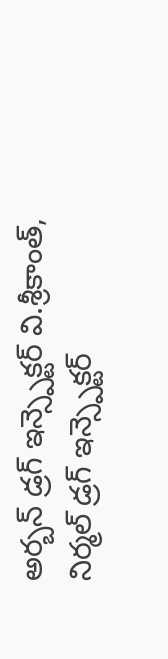అర్బన్ డ్రగ్ ఇన్స్పెక్టర్ వి.శ్రీకాంత్, నిర్మల్ డ్రగ్ ఇన్స్పెక్టర్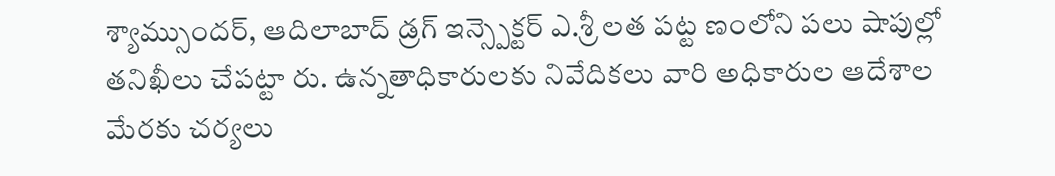శ్యామ్సుందర్, ఆదిలాబాద్ డ్రగ్ ఇన్స్పెక్టర్ ఎ.శ్రీ లత పట్ట ణంలోని పలు షాపుల్లో తనిఖీలు చేపట్టా రు. ఉన్నతాధికారులకు నివేదికలు వారి అధికారుల ఆదేశాల మేరకు చర్యలు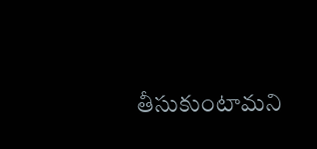తీసుకుంటామని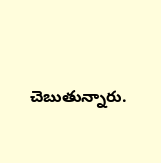చెబుతున్నారు.